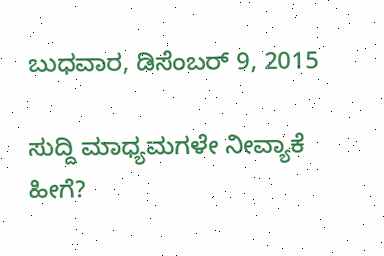ಬುಧವಾರ, ಡಿಸೆಂಬರ್ 9, 2015

ಸುದ್ದಿ ಮಾಧ್ಯಮಗಳೇ ನೀವ್ಯಾಕೆ ಹೀಗೆ?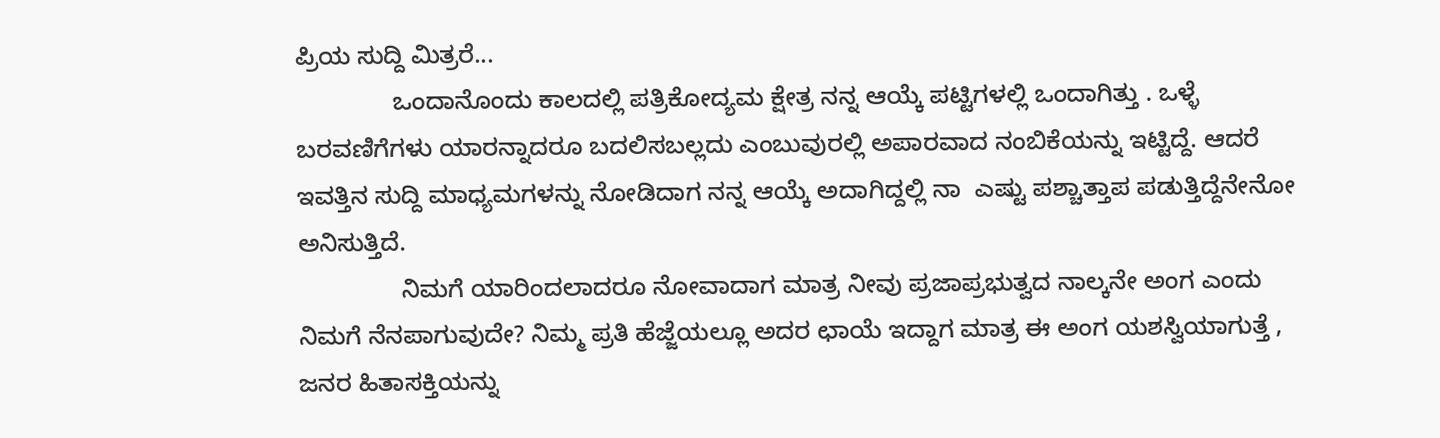ಪ್ರಿಯ ಸುದ್ದಿ ಮಿತ್ರರೆ...
              ಒಂದಾನೊಂದು ಕಾಲದಲ್ಲಿ ಪತ್ರಿಕೋದ್ಯಮ ಕ್ಷೇತ್ರ ನನ್ನ ಆಯ್ಕೆ ಪಟ್ಟಿಗಳಲ್ಲಿ ಒಂದಾಗಿತ್ತು . ಒಳ್ಳೆ ಬರವಣಿಗೆಗಳು ಯಾರನ್ನಾದರೂ ಬದಲಿಸಬಲ್ಲದು ಎಂಬುವುರಲ್ಲಿ ಅಪಾರವಾದ ನಂಬಿಕೆಯನ್ನು ಇಟ್ಟಿದ್ದೆ. ಆದರೆ ಇವತ್ತಿನ ಸುದ್ದಿ ಮಾಧ್ಯಮಗಳನ್ನು ನೋಡಿದಾಗ ನನ್ನ ಆಯ್ಕೆ ಅದಾಗಿದ್ದಲ್ಲಿ ನಾ  ಎಷ್ಟು ಪಶ್ಚಾತ್ತಾಪ ಪಡುತ್ತಿದ್ದೆನೇನೋ ಅನಿಸುತ್ತಿದೆ.
               ನಿಮಗೆ ಯಾರಿಂದಲಾದರೂ ನೋವಾದಾಗ ಮಾತ್ರ ನೀವು ಪ್ರಜಾಪ್ರಭುತ್ವದ ನಾಲ್ಕನೇ ಅಂಗ ಎಂದು ನಿಮಗೆ ನೆನಪಾಗುವುದೇ? ನಿಮ್ಮ ಪ್ರತಿ ಹೆಜ್ಜೆಯಲ್ಲೂ ಅದರ ಛಾಯೆ ಇದ್ದಾಗ ಮಾತ್ರ ಈ ಅಂಗ ಯಶಸ್ವಿಯಾಗುತ್ತೆ , ಜನರ ಹಿತಾಸಕ್ತಿಯನ್ನು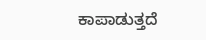ಕಾಪಾಡುತ್ತದೆ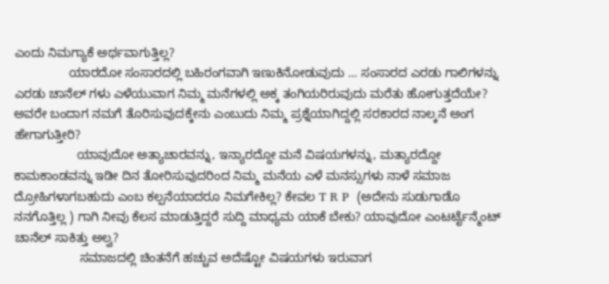ಎಂದು ನಿಮಗ್ಯಾಕೆ ಅರ್ಥವಾಗುತ್ತಿಲ್ಲ?
                ಯಾರದೋ ಸಂಸಾರದಲ್ಲಿ ಬಹಿರಂಗವಾಗಿ ಇಣುಕಿನೋಡುವುದು ... ಸಂಸಾರದ ಎರಡು ಗಾಲಿಗಳನ್ನು ಎರಡು ಚಾನೆಲ್ ಗಳು ಎಳೆಯುವಾಗ ನಿಮ್ಮ ಮನೆಗಳಲ್ಲಿ ಅಕ್ಕ ತಂಗಿಯರಿರುವುದು ಮರೆತು ಹೋಗುತ್ತದೆಯೇ? ಅವರೇ ಬಂದಾಗ ನಮಗೆ ತೊರಿಸುವುದಕ್ಕೇನು ಎಂಬುದು ನಿಮ್ಮ ಪ್ರಶ್ನೆಯಾಗಿದ್ದಲ್ಲಿ ಸರಕಾರದ ನಾಲ್ಕನೆ ಅಂಗ ಹೇಗಾಗುತ್ತೀರಿ?
                  ಯಾವುದೋ ಅತ್ಯಾಚಾರವನ್ನು, ಇನ್ಯಾರದ್ದೋ ಮನೆ ವಿಷಯಗಳನ್ನು, ಮತ್ಯಾರದ್ದೋ ಕಾಮಕಾಂಡವನ್ನು ಇಡೀ ದಿನ ತೋರಿಸುವುದರಿಂದ ನಿಮ್ಮ ಮನೆಯ ಎಳೆ ಮನಸ್ಸುಗಳು ನಾಳೆ ಸಮಾಜ ದ್ರೋಹಿಗಳಾಗಬಹುದು ಎಂಬ ಕಲ್ಪನೆಯಾದರೂ ನಿಮಗೇಕಿಲ್ಲ? ಕೇವಲ T R P  (ಅದೇನು ಸುಡುಗಾಡೊ ನನಗೊತ್ತಿಲ್ಲ ) ಗಾಗಿ ನೀವು ಕೆಲಸ ಮಾಡುತ್ತಿದ್ದರೆ ಸುದ್ದಿ ಮಾಧ್ಯಮ ಯಾಕೆ ಬೇಕು? ಯಾವುದೋ ಎಂಟರ್ಟೈನ್ಮೆಂಟ್ ಚಾನೆಲ್ ಸಾಕಿತ್ತು ಅಲ್ವ?
                   ಸಮಾಜದಲ್ಲಿ ಚಿಂತನೆಗೆ ಹಚ್ಚುವ ಅದೆಷ್ಟೋ ವಿಷಯಗಳು ಇರುವಾಗ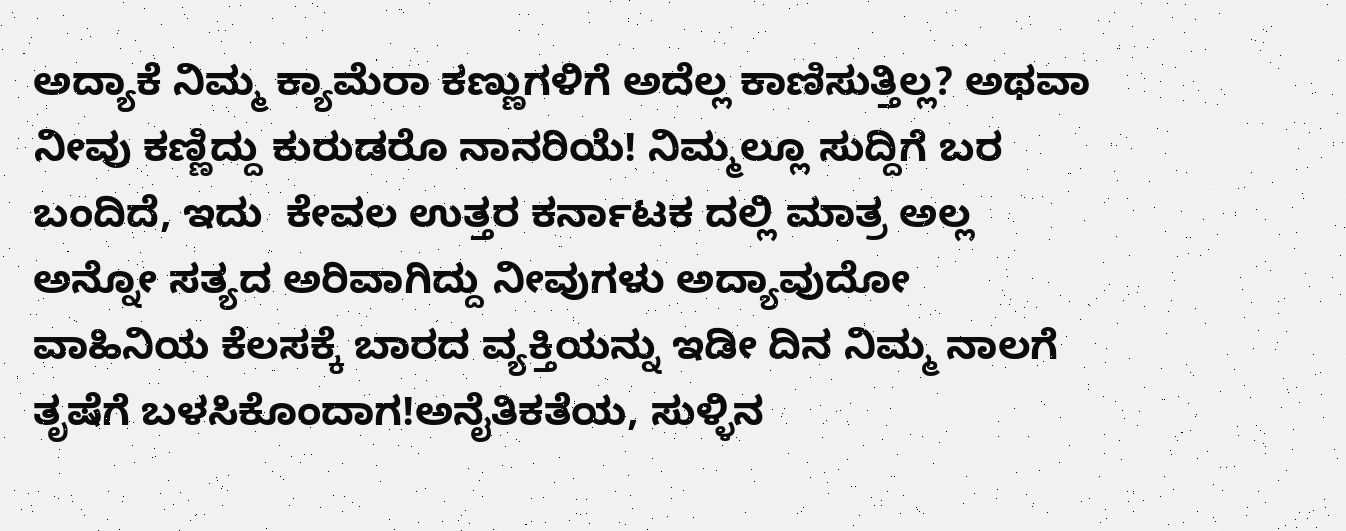ಅದ್ಯಾಕೆ ನಿಮ್ಮ ಕ್ಯಾಮೆರಾ ಕಣ್ಣುಗಳಿಗೆ ಅದೆಲ್ಲ ಕಾಣಿಸುತ್ತಿಲ್ಲ? ಅಥವಾ ನೀವು ಕಣ್ಣಿದ್ದು ಕುರುಡರೊ ನಾನರಿಯೆ! ನಿಮ್ಮಲ್ಲೂ ಸುದ್ದಿಗೆ ಬರ ಬಂದಿದೆ, ಇದು  ಕೇವಲ ಉತ್ತರ ಕರ್ನಾಟಕ ದಲ್ಲಿ ಮಾತ್ರ ಅಲ್ಲ ಅನ್ನೋ ಸತ್ಯದ ಅರಿವಾಗಿದ್ದು ನೀವುಗಳು ಅದ್ಯಾವುದೋ ವಾಹಿನಿಯ ಕೆಲಸಕ್ಕೆ ಬಾರದ ವ್ಯಕ್ತಿಯನ್ನು ಇಡೀ ದಿನ ನಿಮ್ಮ ನಾಲಗೆ ತೃಷೆಗೆ ಬಳಸಿಕೊಂದಾಗ!ಅನೈತಿಕತೆಯ, ಸುಳ್ಳಿನ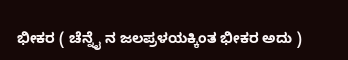ಭೀಕರ ( ಚೆನ್ನೈ ನ ಜಲಪ್ರಳಯಕ್ಕಿಂತ ಭೀಕರ ಅದು )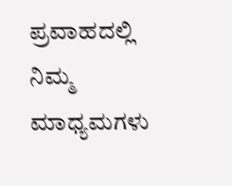ಪ್ರವಾಹದಲ್ಲಿ ನಿಮ್ಮ ಮಾಧ್ಯಮಗಳು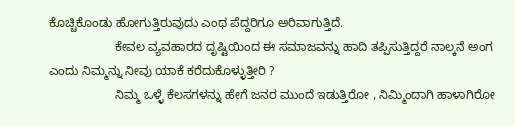ಕೊಚ್ಚಿಕೊಂಡು ಹೋಗುತ್ತಿರುವುದು ಎಂಥ ಪೆದ್ದರಿಗೂ ಅರಿವಾಗುತ್ತಿದೆ.
                   ಕೇವಲ ವ್ಯವಹಾರದ ದೃಷ್ಟಿಯಿಂದ ಈ ಸಮಾಜವನ್ನು ಹಾದಿ ತಪ್ಪಿಸುತ್ತಿದ್ದರೆ ನಾಲ್ಕನೆ ಅಂಗ ಎಂದು ನಿಮ್ಮನ್ನು ನೀವು ಯಾಕೆ ಕರೆದುಕೊಳ್ಳುತ್ತೀರಿ ?
                   ನಿಮ್ಮ ಒಳ್ಳೆ ಕೆಲಸಗಳನ್ನು ಹೇಗೆ ಜನರ ಮುಂದೆ ಇಡುತ್ತಿರೋ , ನಿಮ್ಮಿಂದಾಗಿ ಹಾಳಾಗಿರೋ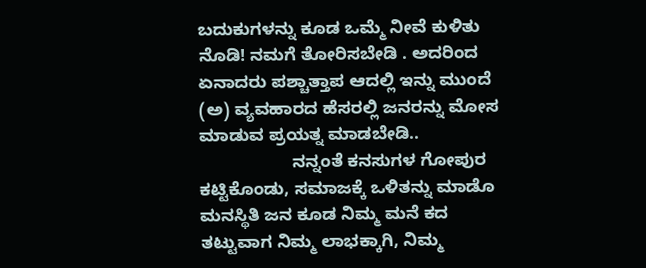ಬದುಕುಗಳನ್ನು ಕೂಡ ಒಮ್ಮೆ ನೀವೆ ಕುಳಿತು ನೊಡಿ! ನಮಗೆ ತೋರಿಸಬೇಡಿ . ಅದರಿಂದ ಏನಾದರು ಪಶ್ಚಾತ್ತಾಪ ಆದಲ್ಲಿ ಇನ್ನು ಮುಂದೆ (ಅ) ವ್ಯವಹಾರದ ಹೆಸರಲ್ಲಿ ಜನರನ್ನು ಮೋಸ ಮಾಡುವ ಪ್ರಯತ್ನ ಮಾಡಬೇಡಿ..
                   ನನ್ನಂತೆ ಕನಸುಗಳ ಗೋಪುರ ಕಟ್ಟಿಕೊಂಡು, ಸಮಾಜಕ್ಕೆ ಒಳಿತನ್ನು ಮಾಡೊ ಮನಸ್ಥಿತಿ ಜನ ಕೂಡ ನಿಮ್ಮ ಮನೆ ಕದ ತಟ್ಟುವಾಗ ನಿಮ್ಮ ಲಾಭಕ್ಕಾಗಿ, ನಿಮ್ಮ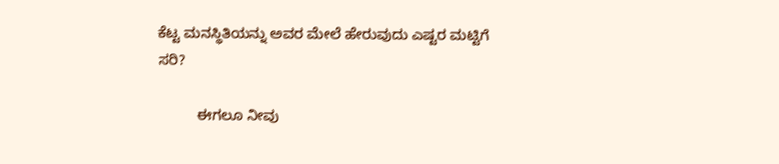ಕೆಟ್ಟ ಮನಸ್ಥಿತಿಯನ್ನು ಅವರ ಮೇಲೆ ಹೇರುವುದು ಎಷ್ಟರ ಮಟ್ಟಿಗೆ ಸರಿ?

          ಈಗಲೂ ನೀವು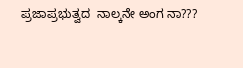ಪ್ರಜಾಪ್ರಭುತ್ವದ  ನಾಲ್ಕನೇ ಅಂಗ ನಾ???